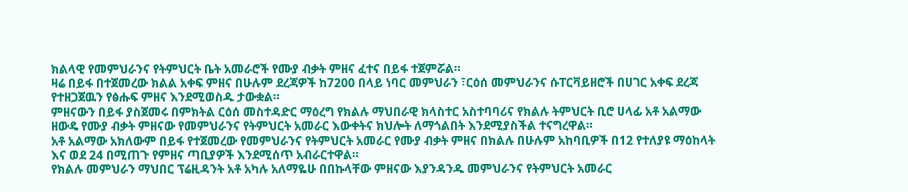ክልላዊ የመምህራንና የትምህርት ቤት አመራሮች የሙያ ብቃት ምዘና ፈተና በይፋ ተጀምሯል።
ዛሬ በይፋ በተጀመረው ክልል አቀፍ ምዘና በሁሉም ደረጃዎች ከ7200 በላይ ነባር መምህራን ፣ርዕሰ መምህራንና ሱፐርቫይዘሮች በሀገር አቀፍ ደረጃ የተዘጋጀዉን የፅሑፍ ምዘና እንደሚወስዱ ታውቋል።
ምዘናውን በይፋ ያስጀመሩ በምክትል ርዕሰ መስተዳድር ማዕረግ የክልሉ ማህበራዊ ክላስተር አስተባባሪና የክልሉ ትምህርት ቢሮ ሀላፊ አቶ አልማው ዘውዴ የሙያ ብቃት ምዘናው የመምህራንና የትምህርት አመራር እውቀትና ክህሎት ለማጎልበት እንደሚያስችል ተናግረዋል።
አቶ አልማው አክለውም በይፋ የተጀመረው የመምህራንና የትምህርት አመራር የሙያ ብቃት ምዘና በክልሉ በሁሉም አከባቢዎች በ12 የተለያዩ ማዕከላት እና ወደ 24 በሚጠጉ የምዘና ጣቢያዎች እንደሚሰጥ አብራርተዋል።
የክልሉ መምህራን ማህበር ፕሬዚዳንት አቶ አካሉ አለማዬሁ በበኩላቸው ምዘናው እያንዳንዱ መምህራንና የትምህርት አመራር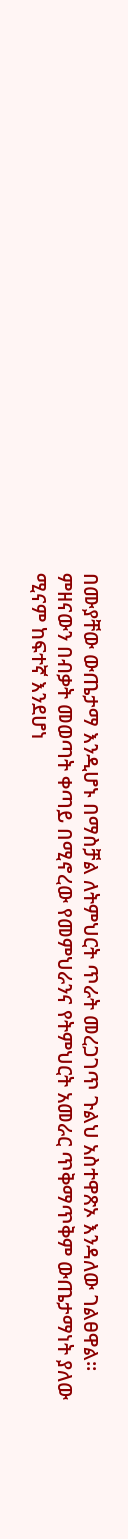በሙያቸው ውጤታማ እንዲሆኑ በማስቻል ለትምህርት ጥራት መረጋገጥ ጉልህ አስተዋጽኦ እንዳለው ገልፀዋል።
ምዘናውን በብቃት መወጣት ቀጣይ በሚኖረው የመምህራንና የትምህርት አመራር ጥቅማጥቅም ውጤታማነት ያለው ሚናም ከፍተኛ እንደሆነ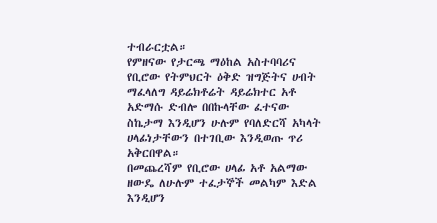ተብራርቷል።
የምዘናው የታርጫ ማዕከል አስተባባሪና የቢሮው የትምህርት ዕቅድ ዝግጅትና ሀብት ማፈላለግ ዳይሬክቶሬት ዳይሬክተር አቶ አድማሱ ድብሎ በበኩላቸው ፈተናው ስኬታማ እንዲሆን ሁሉም የባለድርሻ አካላት ሀላፊነታቸውን በተገቢው እንዲወጡ ጥሪ አቅርበዋል።
በመጨረሻም የቢሮው ሀላፊ አቶ አልማው ዘውዴ ለሁሉም ተፈታኞች መልካም እድል እንዲሆን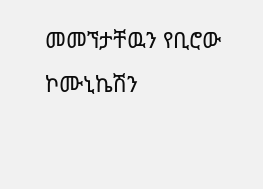መመኘታቸዉን የቢሮው ኮሙኒኬሽን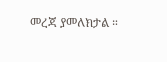መረጃ ያመለክታል ።